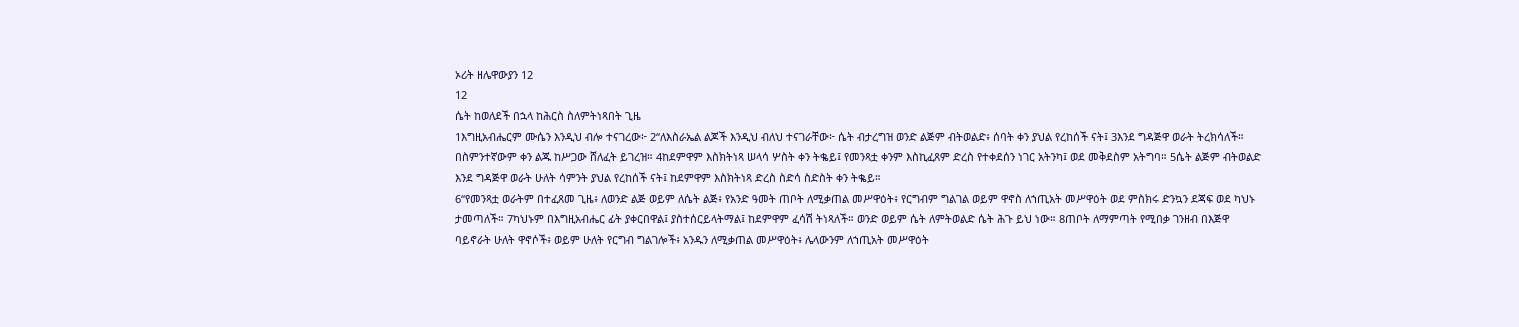ኦሪት ዘሌዋውያን 12
12
ሴት ከወለደች በኋላ ከሕርስ ስለምትነጻበት ጊዜ
1እግዚአብሔርም ሙሴን እንዲህ ብሎ ተናገረው፦ 2“ለእስራኤል ልጆች እንዲህ ብለህ ተናገራቸው፦ ሴት ብታረግዝ ወንድ ልጅም ብትወልድ፥ ሰባት ቀን ያህል የረከሰች ናት፤ 3እንደ ግዳጅዋ ወራት ትረክሳለች። በስምንተኛውም ቀን ልጁ ከሥጋው ሸለፈት ይገረዝ። 4ከደምዋም እስክትነጻ ሠላሳ ሦስት ቀን ትቈይ፤ የመንጻቷ ቀንም እስኪፈጸም ድረስ የተቀደሰን ነገር አትንካ፤ ወደ መቅደስም አትግባ። 5ሴት ልጅም ብትወልድ እንደ ግዳጅዋ ወራት ሁለት ሳምንት ያህል የረከሰች ናት፤ ከደምዋም እስክትነጻ ድረስ ስድሳ ስድስት ቀን ትቈይ።
6“የመንጻቷ ወራትም በተፈጸመ ጊዜ፥ ለወንድ ልጅ ወይም ለሴት ልጅ፥ የአንድ ዓመት ጠቦት ለሚቃጠል መሥዋዕት፥ የርግብም ግልገል ወይም ዋኖስ ለኀጢአት መሥዋዕት ወደ ምስክሩ ድንኳን ደጃፍ ወደ ካህኑ ታመጣለች። 7ካህኑም በእግዚአብሔር ፊት ያቀርበዋል፤ ያስተሰርይላትማል፤ ከደምዋም ፈሳሽ ትነጻለች። ወንድ ወይም ሴት ለምትወልድ ሴት ሕጉ ይህ ነው። 8ጠቦት ለማምጣት የሚበቃ ገንዘብ በእጅዋ ባይኖራት ሁለት ዋኖሶች፥ ወይም ሁለት የርግብ ግልገሎች፥ አንዱን ለሚቃጠል መሥዋዕት፥ ሌላውንም ለኀጢአት መሥዋዕት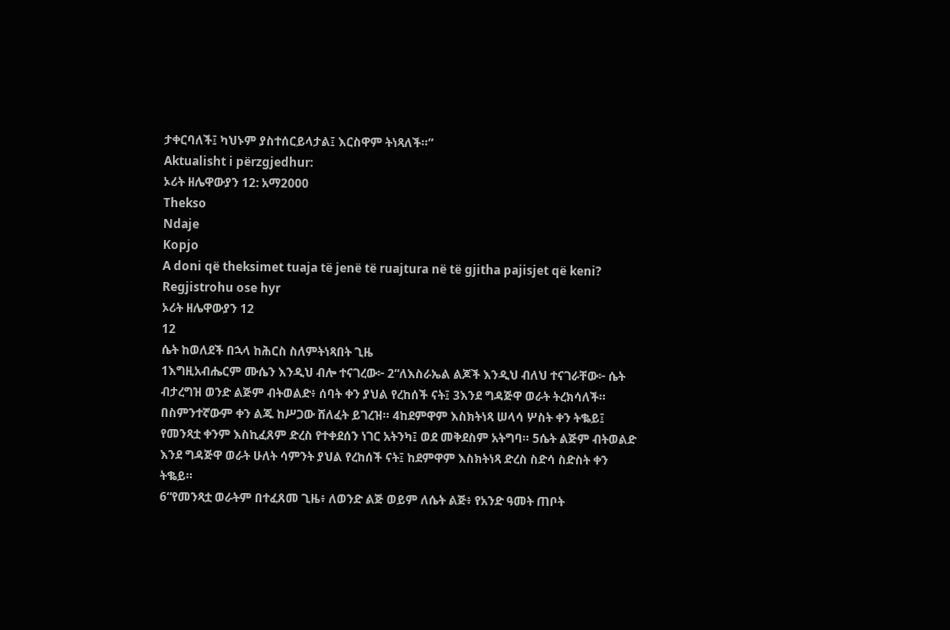ታቀርባለች፤ ካህኑም ያስተሰርይላታል፤ እርስዋም ትነጻለች።”
Aktualisht i përzgjedhur:
ኦሪት ዘሌዋውያን 12: አማ2000
Thekso
Ndaje
Kopjo
A doni që theksimet tuaja të jenë të ruajtura në të gjitha pajisjet që keni? Regjistrohu ose hyr
ኦሪት ዘሌዋውያን 12
12
ሴት ከወለደች በኋላ ከሕርስ ስለምትነጻበት ጊዜ
1እግዚአብሔርም ሙሴን እንዲህ ብሎ ተናገረው፦ 2“ለእስራኤል ልጆች እንዲህ ብለህ ተናገራቸው፦ ሴት ብታረግዝ ወንድ ልጅም ብትወልድ፥ ሰባት ቀን ያህል የረከሰች ናት፤ 3እንደ ግዳጅዋ ወራት ትረክሳለች። በስምንተኛውም ቀን ልጁ ከሥጋው ሸለፈት ይገረዝ። 4ከደምዋም እስክትነጻ ሠላሳ ሦስት ቀን ትቈይ፤ የመንጻቷ ቀንም እስኪፈጸም ድረስ የተቀደሰን ነገር አትንካ፤ ወደ መቅደስም አትግባ። 5ሴት ልጅም ብትወልድ እንደ ግዳጅዋ ወራት ሁለት ሳምንት ያህል የረከሰች ናት፤ ከደምዋም እስክትነጻ ድረስ ስድሳ ስድስት ቀን ትቈይ።
6“የመንጻቷ ወራትም በተፈጸመ ጊዜ፥ ለወንድ ልጅ ወይም ለሴት ልጅ፥ የአንድ ዓመት ጠቦት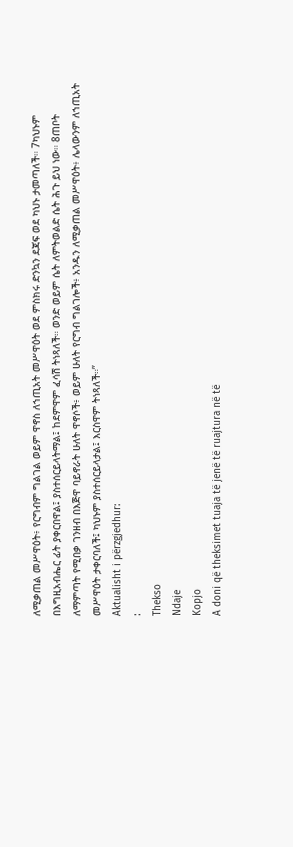ለሚቃጠል መሥዋዕት፥ የርግብም ግልገል ወይም ዋኖስ ለኀጢአት መሥዋዕት ወደ ምስክሩ ድንኳን ደጃፍ ወደ ካህኑ ታመጣለች። 7ካህኑም በእግዚአብሔር ፊት ያቀርበዋል፤ ያስተሰርይላትማል፤ ከደምዋም ፈሳሽ ትነጻለች። ወንድ ወይም ሴት ለምትወልድ ሴት ሕጉ ይህ ነው። 8ጠቦት ለማምጣት የሚበቃ ገንዘብ በእጅዋ ባይኖራት ሁለት ዋኖሶች፥ ወይም ሁለት የርግብ ግልገሎች፥ አንዱን ለሚቃጠል መሥዋዕት፥ ሌላውንም ለኀጢአት መሥዋዕት ታቀርባለች፤ ካህኑም ያስተሰርይላታል፤ እርስዋም ትነጻለች።”
Aktualisht i përzgjedhur:
:
Thekso
Ndaje
Kopjo
A doni që theksimet tuaja të jenë të ruajtura në të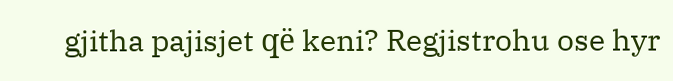gjitha pajisjet që keni? Regjistrohu ose hyr